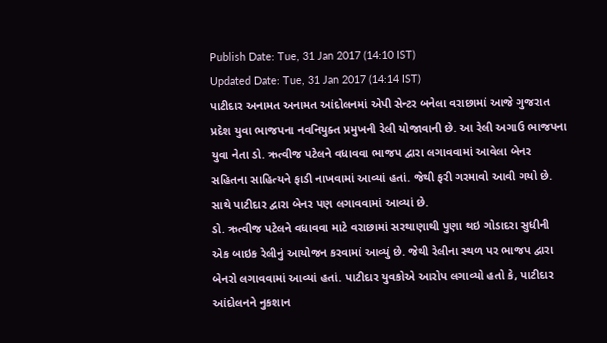Publish Date: Tue, 31 Jan 2017 (14:10 IST)
Updated Date: Tue, 31 Jan 2017 (14:14 IST)
પાટીદાર અનામત અનામત આંદોલનમાં એપી સેન્ટર બનેલા વરાછામાં આજે ગુજરાત પ્રદેશ યુવા ભાજપના નવનિયુક્ત પ્રમુખની રેલી યોજાવાની છે. આ રેલી અગાઉ ભાજપના યુવા નેતા ડો. ઋત્વીજ પટેલને વધાવવા ભાજપ દ્વારા લગાવવામાં આવેલા બેનર સહિતના સાહિત્યને ફાડી નાખવામાં આવ્યાં હતાં. જેથી ફરી ગરમાવો આવી ગયો છે. સાથે પાટીદાર દ્વારા બેનર પણ લગાવવામાં આવ્યાં છે.
ડો. ઋત્વીજ પટેલને વધાવવા માટે વરાછામાં સરથાણાથી પુણા થઇ ગોડાદરા સુધીની એક બાઇક રેલીનું આયોજન કરવામાં આવ્યું છે. જેથી રેલીના સ્થળ પર ભાજપ દ્વારા બેનરો લગાવવામાં આવ્યાં હતાં. પાટીદાર યુવકોએ આરોપ લગાવ્યો હતો કે, પાટીદાર આંદોલનને નુકશાન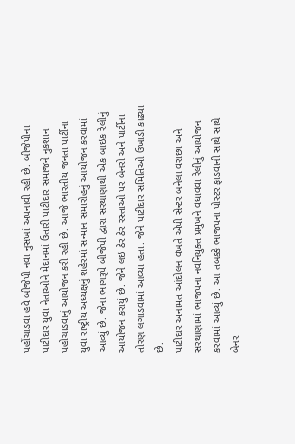પહોંચાડવા હવે બીજેપી નવા નુસખાં અપનાવી રહી છે. બીજેપીના પાટીદાર યુવા નેતાઓને મેદાનમાં ઉતારી પાટીદાર સમાજને નુકશાન પહોચાડવાનું આયોજન કરી રહી છે. આજે ભારતીય જનતા પાર્ટીના યુવા રાષ્ટ્રીય અધ્યક્ષનું શહેરમાં સન્માન સમારોહનું આયોજન કરવામાં આવ્યું છે. જેના ભાગરૂપે બીજેપી દ્વારા સરથાણાથી એક બાઇક રેલીનું આયોજન કરાયું છે. જેને લઇ ઠેર ઠેર રસ્તાઓ પર બેનરો અને પાર્ટીના તોરણ લગાડવામાં આવ્યા હતા. જેને પાટીદાર સમિતિઓ ઉખાડી કાઢ્યા છે.
પાટીદાર અનામત આંદોલન વખતે એપી સેન્ટર બનેલા વરાછા અને સરથાણામાં ભાજપના નવનિયુક્ત પ્રમુખને વધાવવા રેલીનું આયોજન કરવામાં આવ્યું છે. આ તબક્કે ભાજપના પોસ્ટર ફાડવાની સાથે સાથે બેનર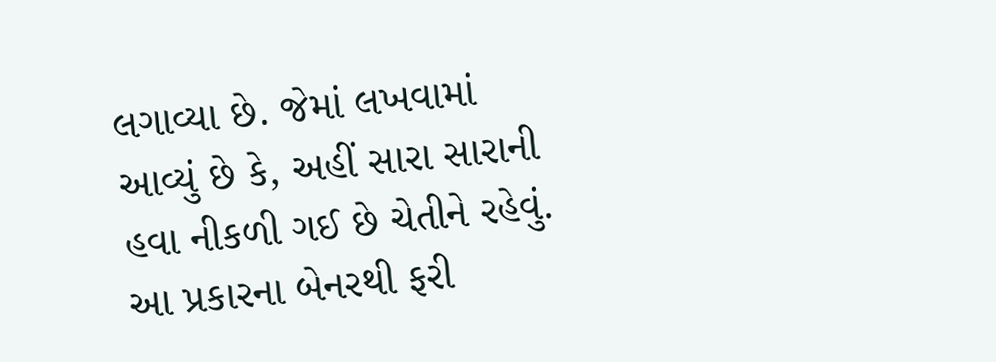લગાવ્યા છે. જેમાં લખવામાં આવ્યું છે કે, અહીં સારા સારાની હવા નીકળી ગઈ છે ચેતીને રહેવું. આ પ્રકારના બેનરથી ફરી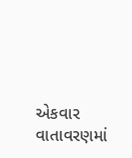એકવાર વાતાવરણમાં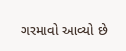ગરમાવો આવ્યો છે